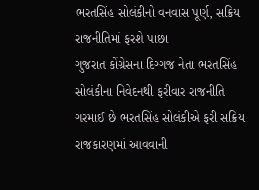ભરતસિંહ સોલંકીનો વનવાસ પૂર્ણ, સક્રિય રાજનીતિમાં ફરશે પાછા
ગુજરાત કોંગ્રેસના દિગ્ગજ નેતા ભરતસિંહ સોલંકીના નિવેદનથી ફરીવાર રાજનીતિ ગરમાઈ છે ભરતસિંહ સોલંકીએ ફરી સક્રિય રાજકારણમાં આવવાની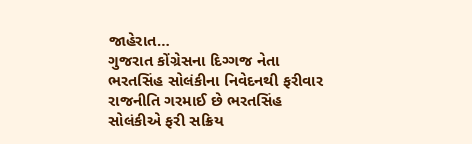જાહેરાત…
ગુજરાત કોંગ્રેસના દિગ્ગજ નેતા ભરતસિંહ સોલંકીના નિવેદનથી ફરીવાર રાજનીતિ ગરમાઈ છે ભરતસિંહ સોલંકીએ ફરી સક્રિય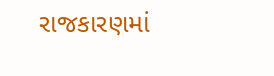રાજકારણમાં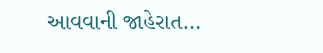આવવાની જાહેરાત…